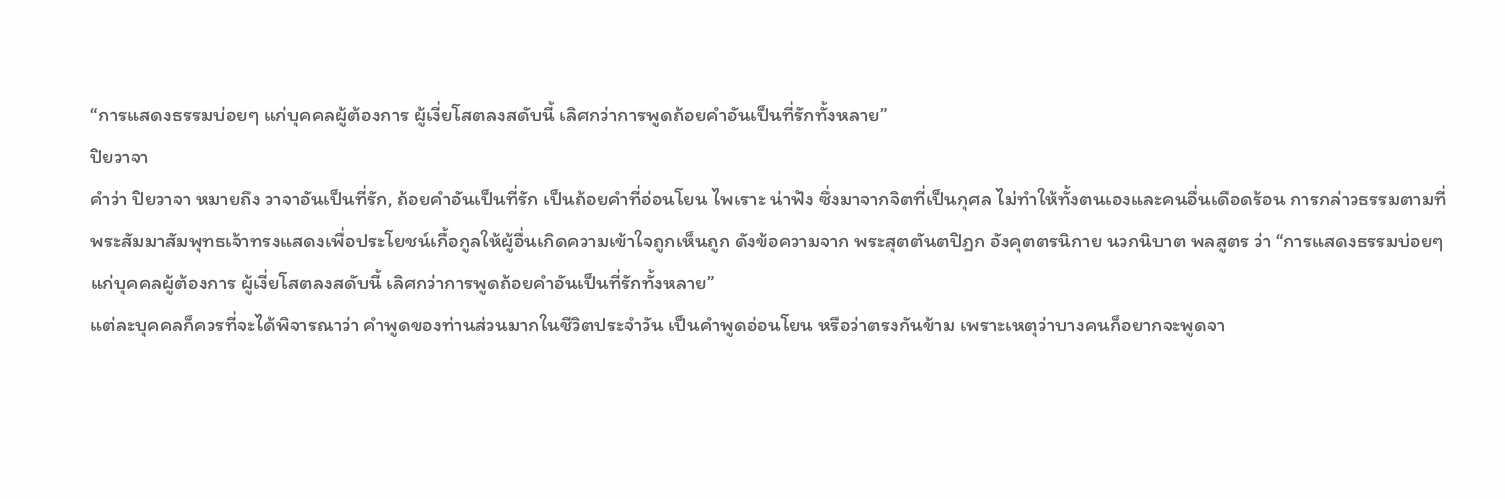“การแสดงธรรมบ่อยๆ แก่บุคคลผู้ต้องการ ผู้เงี่ยโสตลงสดับนี้ เลิศกว่าการพูดถ้อยคำอันเป็นที่รักทั้งหลาย”
ปิยวาจา
คำว่า ปิยวาจา หมายถึง วาจาอันเป็นที่รัก, ถ้อยคำอันเป็นที่รัก เป็นถ้อยคำที่อ่อนโยน ไพเราะ น่าฟัง ซึ่งมาจากจิตที่เป็นกุศล ไม่ทำให้ทั้งตนเองและคนอื่นเดือดร้อน การกล่าวธรรมตามที่พระสัมมาสัมพุทธเจ้าทรงแสดงเพื่อประโยชน์เกื้อกูลให้ผู้อื่นเกิดความเข้าใจถูกเห็นถูก ดังข้อความจาก พระสุตตันตปิฎก อังคุตตรนิกาย นวกนิบาต พลสูตร ว่า “การแสดงธรรมบ่อยๆ แก่บุคคลผู้ต้องการ ผู้เงี่ยโสตลงสดับนี้ เลิศกว่าการพูดถ้อยคำอันเป็นที่รักทั้งหลาย”
แต่ละบุคคลก็ควรที่จะได้พิจารณาว่า คำพูดของท่านส่วนมากในชีวิตประจำวัน เป็นคำพูดอ่อนโยน หรือว่าตรงกันข้าม เพราะเหตุว่าบางคนก็อยากจะพูดจา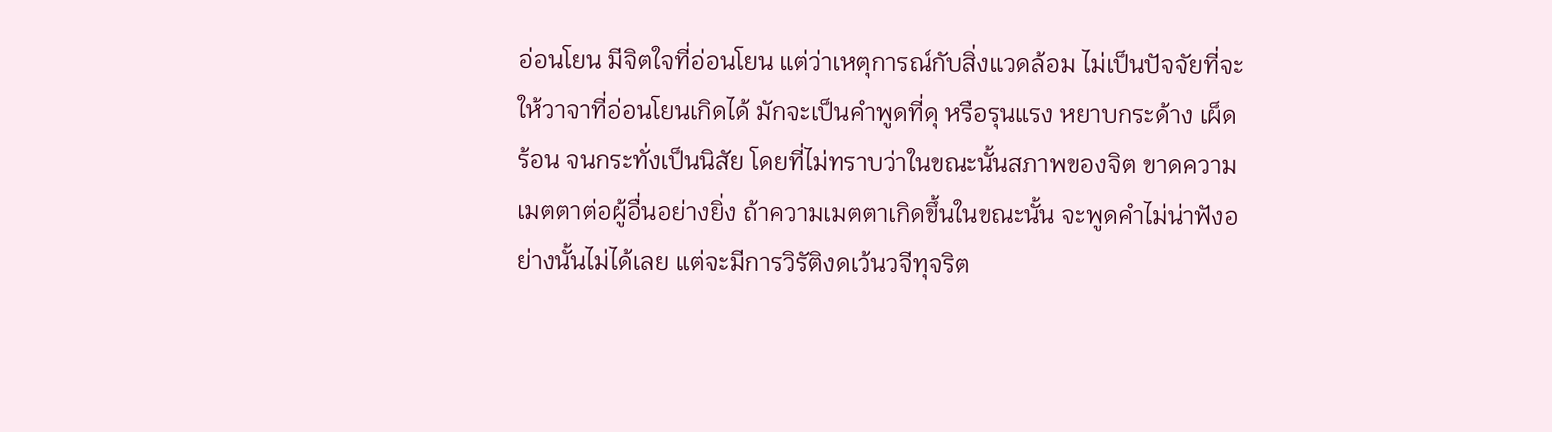อ่อนโยน มีจิตใจที่อ่อนโยน แต่ว่าเหตุการณ์กับสิ่งแวดล้อม ไม่เป็นปัจจัยที่จะให้วาจาที่อ่อนโยนเกิดได้ มักจะเป็นคำพูดที่ดุ หรือรุนแรง หยาบกระด้าง เผ็ดร้อน จนกระทั่งเป็นนิสัย โดยที่ไม่ทราบว่าในขณะนั้นสภาพของจิต ขาดความเมตตาต่อผู้อื่นอย่างยิ่ง ถ้าความเมตตาเกิดขึ้นในขณะนั้น จะพูดคำไม่น่าฟังอย่างนั้นไม่ได้เลย แต่จะมีการวิรัติงดเว้นวจีทุจริต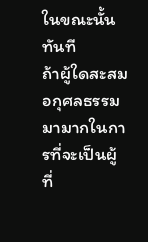ในขณะนั้นทันที
ถ้าผู้ใดสะสมอกุศลธรรมมามากในการที่จะเป็นผู้ที่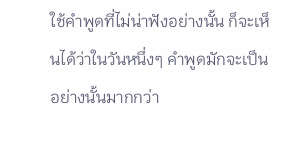ใช้คำพูดที่ไม่น่าฟังอย่างนั้น ก็จะเห็นได้ว่าในวันหนึ่งๆ คำพูดมักจะเป็นอย่างนั้นมากกว่า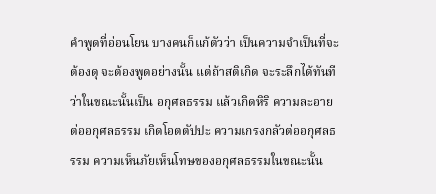คำพูดที่อ่อนโยน บางคนก็แก้ตัวว่า เป็นความจำเป็นที่จะต้องดุ จะต้องพูดอย่างนั้น แต่ถ้าสติเกิด จะระลึกได้ทันทีว่าในขณะนั้นเป็น อกุศลธรรม แล้วเกิดหิริ ความละอายต่ออกุศลธรรม เกิดโอตตัปปะ ความเกรงกลัวต่ออกุศลธรรม ความเห็นภัยเห็นโทษของอกุศลธรรมในขณะนั้น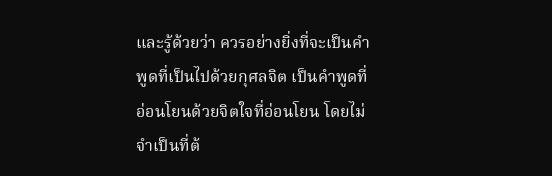และรู้ด้วยว่า ควรอย่างยิ่งที่จะเป็นคำพูดที่เป็นไปด้วยกุศลจิต เป็นคำพูดที่อ่อนโยนด้วยจิตใจที่อ่อนโยน โดยไม่จำเป็นที่ต้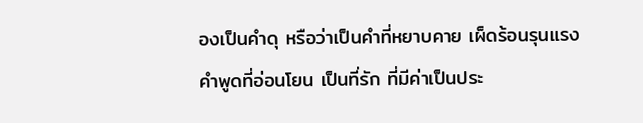องเป็นคำดุ หรือว่าเป็นคำที่หยาบคาย เผ็ดร้อนรุนแรง
คำพูดที่อ่อนโยน เป็นที่รัก ที่มีค่าเป็นประ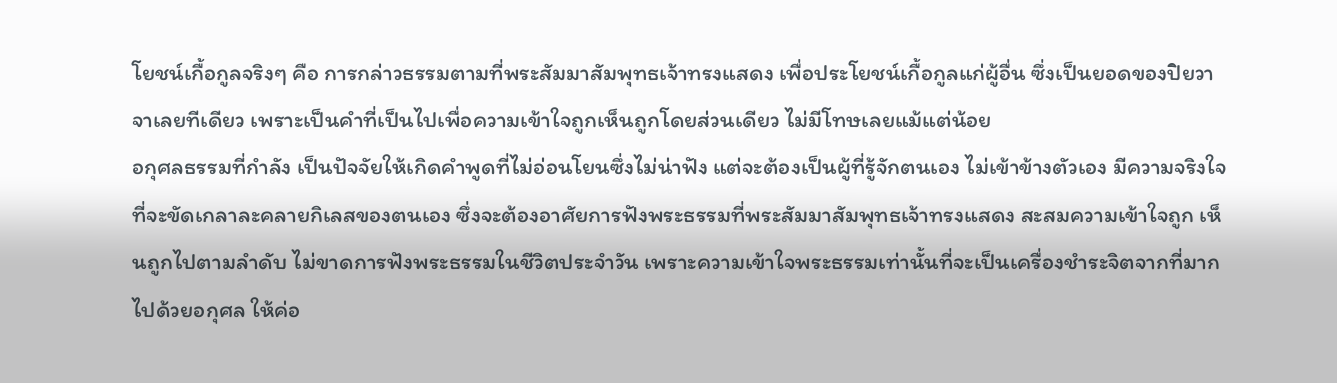โยชน์เกื้อกูลจริงๆ คือ การกล่าวธรรมตามที่พระสัมมาสัมพุทธเจ้าทรงแสดง เพื่อประโยชน์เกื้อกูลแก่ผู้อื่น ซึ่งเป็นยอดของปิยวาจาเลยทีเดียว เพราะเป็นคำที่เป็นไปเพื่อความเข้าใจถูกเห็นถูกโดยส่วนเดียว ไม่มีโทษเลยแม้แต่น้อย
อกุศลธรรมที่กำลัง เป็นปัจจัยให้เกิดคำพูดที่ไม่อ่อนโยนซึ่งไม่น่าฟัง แต่จะต้องเป็นผู้ที่รู้จักตนเอง ไม่เข้าข้างตัวเอง มีความจริงใจที่จะขัดเกลาละคลายกิเลสของตนเอง ซึ่งจะต้องอาศัยการฟังพระธรรมที่พระสัมมาสัมพุทธเจ้าทรงแสดง สะสมความเข้าใจถูก เห็นถูกไปตามลำดับ ไม่ขาดการฟังพระธรรมในชีวิตประจำวัน เพราะความเข้าใจพระธรรมเท่านั้นที่จะเป็นเครื่องชำระจิตจากที่มากไปด้วยอกุศล ให้ค่อ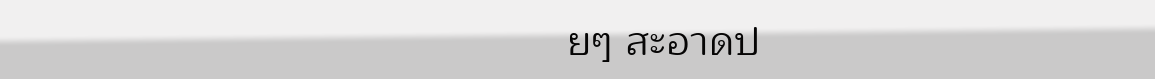ยๆ สะอาดป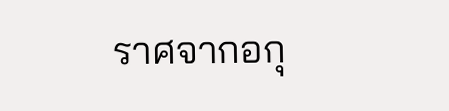ราศจากอกุ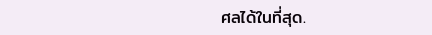ศลได้ในที่สุด.